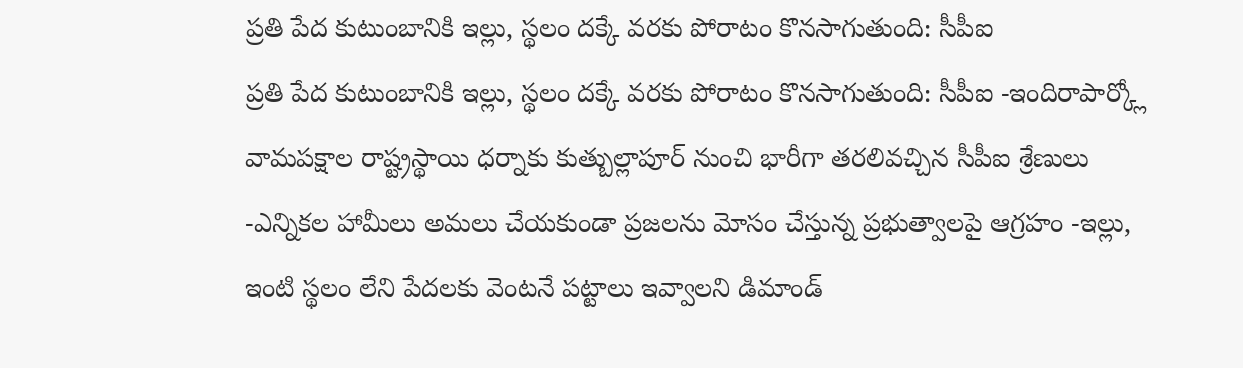ప్రతి పేద కుటుంబానికి ఇల్లు, స్థలం దక్కే వరకు పోరాటం కొనసాగుతుంది: సీపీఐ
ప్రతి పేద కుటుంబానికి ఇల్లు, స్థలం దక్కే వరకు పోరాటం కొనసాగుతుంది: సీపీఐ -ఇందిరాపార్క్లో వామపక్షాల రాష్ట్రస్థాయి ధర్నాకు కుత్బుల్లాపూర్ నుంచి భారీగా తరలివచ్చిన సీపీఐ శ్రేణులు -ఎన్నికల హామీలు అమలు చేయకుండా ప్రజలను మోసం చేస్తున్న ప్రభుత్వాలపై ఆగ్రహం -ఇల్లు, ఇంటి స్థలం లేని పేదలకు వెంటనే పట్టాలు ఇవ్వాలని డిమాండ్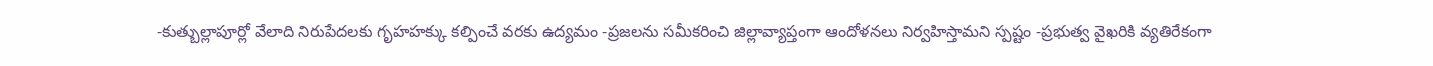-కుత్బుల్లాపూర్లో వేలాది నిరుపేదలకు గృహహక్కు కల్పించే వరకు ఉద్యమం -ప్రజలను సమీకరించి జిల్లావ్యాప్తంగా ఆందోళనలు నిర్వహిస్తామని స్పష్టం -ప్రభుత్వ వైఖరికి వ్యతిరేకంగా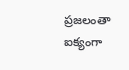ప్రజలంతా ఐక్యంగా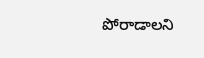పోరాడాలని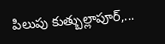పిలుపు కుత్బుల్లాపూర్,...